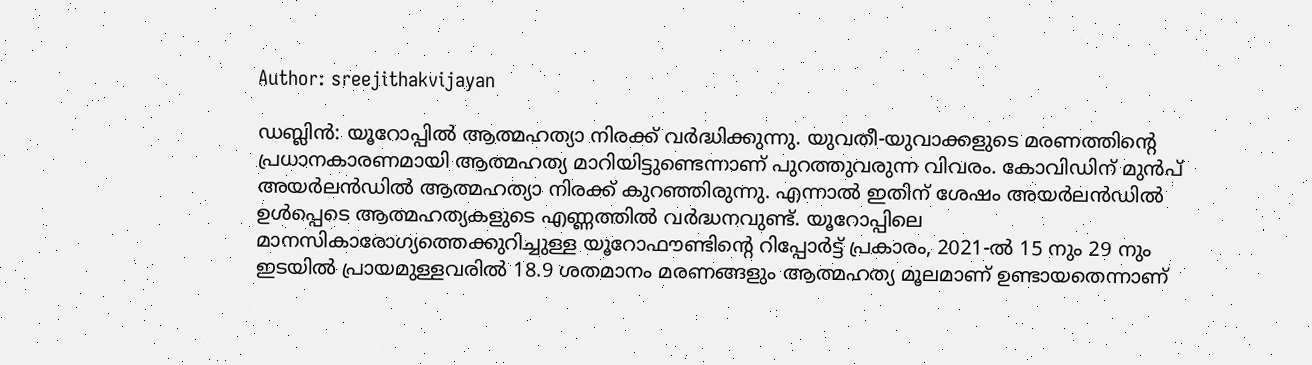Author: sreejithakvijayan

ഡബ്ലിൻ: യൂറോപ്പിൽ ആത്മഹത്യാ നിരക്ക് വർദ്ധിക്കുന്നു. യുവതീ-യുവാക്കളുടെ മരണത്തിന്റെ പ്രധാനകാരണമായി ആത്മഹത്യ മാറിയിട്ടുണ്ടെന്നാണ് പുറത്തുവരുന്ന വിവരം. കോവിഡിന് മുൻപ് അയർലൻഡിൽ ആത്മഹത്യാ നിരക്ക് കുറഞ്ഞിരുന്നു. എന്നാൽ ഇതിന് ശേഷം അയർലൻഡിൽ ഉൾപ്പെടെ ആത്മഹത്യകളുടെ എണ്ണത്തിൽ വർദ്ധനവുണ്ട്. യൂറോപ്പിലെ മാനസികാരോഗ്യത്തെക്കുറിച്ചുള്ള യൂറോഫൗണ്ടിന്റെ റിപ്പോർട്ട് പ്രകാരം, 2021-ൽ 15 നും 29 നും ഇടയിൽ പ്രായമുള്ളവരിൽ 18.9 ശതമാനം മരണങ്ങളും ആത്മഹത്യ മൂലമാണ് ഉണ്ടായതെന്നാണ്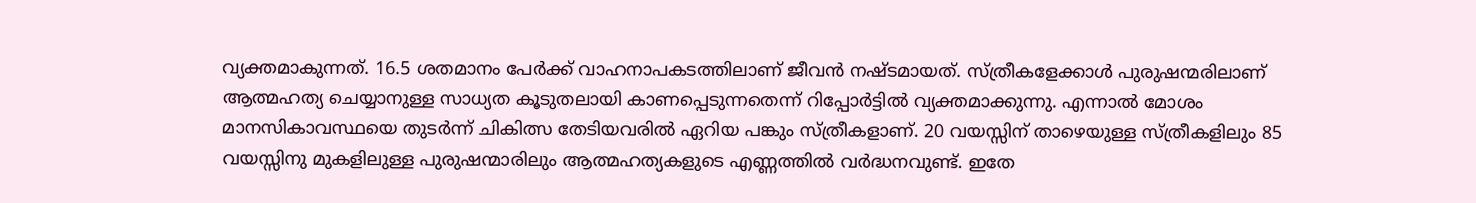വ്യക്തമാകുന്നത്. 16.5 ശതമാനം പേർക്ക് വാഹനാപകടത്തിലാണ് ജീവൻ നഷ്ടമായത്. സ്ത്രീകളേക്കാൾ പുരുഷന്മരിലാണ് ആത്മഹത്യ ചെയ്യാനുള്ള സാധ്യത കൂടുതലായി കാണപ്പെടുന്നതെന്ന് റിപ്പോർട്ടിൽ വ്യക്തമാക്കുന്നു. എന്നാൽ മോശം മാനസികാവസ്ഥയെ തുടർന്ന് ചികിത്സ തേടിയവരിൽ ഏറിയ പങ്കും സ്ത്രീകളാണ്. 20 വയസ്സിന് താഴെയുള്ള സ്ത്രീകളിലും 85 വയസ്സിനു മുകളിലുള്ള പുരുഷന്മാരിലും ആത്മഹത്യകളുടെ എണ്ണത്തിൽ വർദ്ധനവുണ്ട്. ഇതേ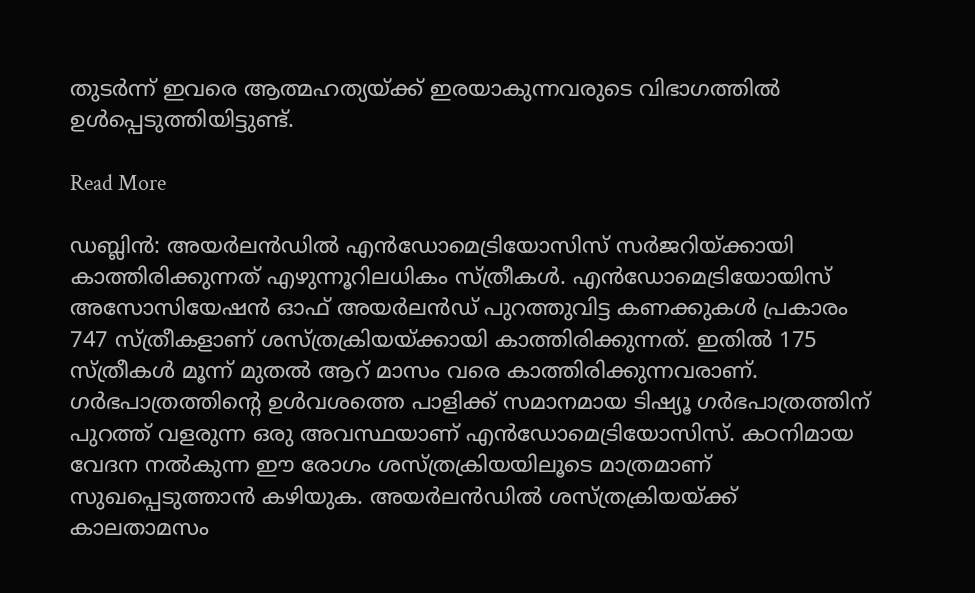തുടർന്ന് ഇവരെ ആത്മഹത്യയ്ക്ക് ഇരയാകുന്നവരുടെ വിഭാഗത്തിൽ ഉൾപ്പെടുത്തിയിട്ടുണ്ട്.

Read More

ഡബ്ലിൻ: അയർലൻഡിൽ എൻഡോമെട്രിയോസിസ് സർജറിയ്ക്കായി കാത്തിരിക്കുന്നത് എഴുന്നൂറിലധികം സ്ത്രീകൾ. എൻഡോമെട്രിയോയിസ് അസോസിയേഷൻ ഓഫ് അയർലൻഡ് പുറത്തുവിട്ട കണക്കുകൾ പ്രകാരം 747 സ്ത്രീകളാണ് ശസ്ത്രക്രിയയ്ക്കായി കാത്തിരിക്കുന്നത്. ഇതിൽ 175 സ്ത്രീകൾ മൂന്ന് മുതൽ ആറ് മാസം വരെ കാത്തിരിക്കുന്നവരാണ്. ഗർഭപാത്രത്തിന്റെ ഉൾവശത്തെ പാളിക്ക് സമാനമായ ടിഷ്യൂ ഗർഭപാത്രത്തിന് പുറത്ത് വളരുന്ന ഒരു അവസ്ഥയാണ് എൻഡോമെട്രിയോസിസ്. കഠനിമായ വേദന നൽകുന്ന ഈ രോഗം ശസ്ത്രക്രിയയിലൂടെ മാത്രമാണ് സുഖപ്പെടുത്താൻ കഴിയുക. അയർലൻഡിൽ ശസ്ത്രക്രിയയ്ക്ക് കാലതാമസം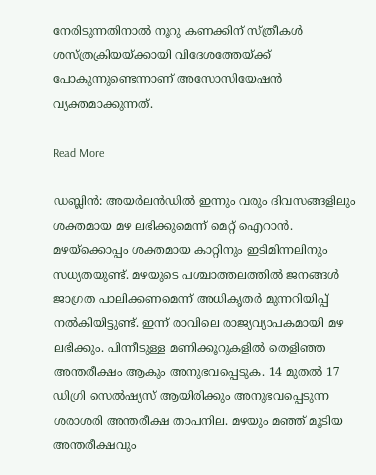നേരിടുന്നതിനാൽ നൂറു കണക്കിന് സ്ത്രീകൾ ശസ്ത്രക്രിയയ്ക്കായി വിദേശത്തേയ്ക്ക് പോകുന്നുണ്ടെന്നാണ് അസോസിയേഷൻ വ്യക്തമാക്കുന്നത്.

Read More

ഡബ്ലിൻ: അയർലൻഡിൽ ഇന്നും വരും ദിവസങ്ങളിലും ശക്തമായ മഴ ലഭിക്കുമെന്ന് മെറ്റ് ഐറാൻ. മഴയ്‌ക്കൊപ്പം ശക്തമായ കാറ്റിനും ഇടിമിന്നലിനും സധ്യതയുണ്ട്. മഴയുടെ പശ്ചാത്തലത്തിൽ ജനങ്ങൾ ജാഗ്രത പാലിക്കണമെന്ന് അധികൃതർ മുന്നറിയിപ്പ് നൽകിയിട്ടുണ്ട്. ഇന്ന് രാവിലെ രാജ്യവ്യാപകമായി മഴ ലഭിക്കും. പിന്നീടുള്ള മണിക്കൂറുകളിൽ തെളിഞ്ഞ അന്തരീക്ഷം ആകും അനുഭവപ്പെടുക. 14 മുതൽ 17 ഡിഗ്രി സെൽഷ്യസ് ആയിരിക്കും അനുഭവപ്പെടുന്ന ശരാശരി അന്തരീക്ഷ താപനില. മഴയും മഞ്ഞ് മൂടിയ അന്തരീക്ഷവും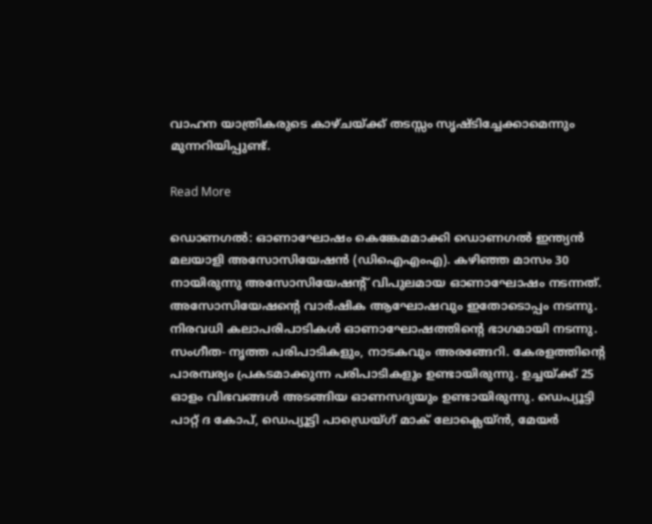വാഹന യാത്രികരുടെ കാഴ്ചയ്ക്ക് തടസ്സം സൃഷ്ടിച്ചേക്കാമെന്നും മുന്നറിയിപ്പുണ്ട്.

Read More

ഡൊണഗൽ: ഓണാഘോഷം കെങ്കേമമാക്കി ഡൊണഗൽ ഇന്ത്യൻ മലയാളി അസോസിയേഷൻ (ഡിഐഎംഎ). കഴിഞ്ഞ മാസം 30 നായിരുന്നു അസോസിയേഷന്റ് വിപുലമായ ഓണാഘോഷം നടന്നത്. അസോസിയേഷന്റെ വാർഷിക ആഘോഷവും ഇതോടൊപ്പം നടന്നു. നിരവധി കലാപരിപാടികൾ ഓണാഘോഷത്തിന്റെ ഭാഗമായി നടന്നു. സംഗീത- നൃത്ത പരിപാടികളും, നാടകവും അരങ്ങേറി. കേരളത്തിന്റെ പാരമ്പര്യം പ്രകടമാക്കുന്ന പരിപാടികളും ഉണ്ടായിരുന്നു. ഉച്ചയ്ക്ക് 25 ഓളം വിഭവങ്ങൾ അടങ്ങിയ ഓണസദ്യയും ഉണ്ടായിരുന്നു. ഡെപ്യൂട്ടി പാറ്റ് ദ കോപ്, ഡെപ്യൂട്ടി പാഡ്രെയ്ഗ് മാക് ലോക്ലെയ്ൻ, മേയർ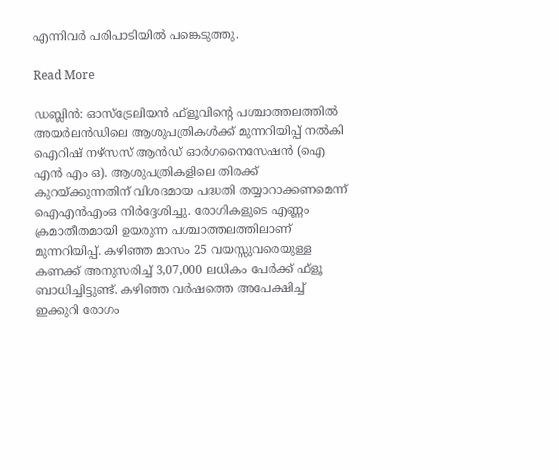എന്നിവർ പരിപാടിയിൽ പങ്കെടുത്തു.

Read More

ഡബ്ലിൻ: ഓസ്‌ട്രേലിയൻ ഫ്‌ളൂവിന്റെ പശ്ചാത്തലത്തിൽ അയർലൻഡിലെ ആശുപത്രികൾക്ക് മുന്നറിയിപ്പ് നൽകി ഐറിഷ് നഴ്സസ് ആൻഡ് ഓർഗനൈസേഷൻ (ഐ എൻ എം ഒ). ആശുപത്രികളിലെ തിരക്ക് കുറയ്ക്കുന്നതിന് വിശദമായ പദ്ധതി തയ്യാറാക്കണമെന്ന് ഐഎൻഎംഒ നിർദ്ദേശിച്ചു. രോഗികളുടെ എണ്ണം ക്രമാതീതമായി ഉയരുന്ന പശ്ചാത്തലത്തിലാണ് മുന്നറിയിപ്പ്. കഴിഞ്ഞ മാസം 25 വയസ്സുവരെയുള്ള കണക്ക് അനുസരിച്ച് 3,07,000 ലധികം പേർക്ക് ഫ്‌ളൂ ബാധിച്ചിട്ടുണ്ട്. കഴിഞ്ഞ വർഷത്തെ അപേക്ഷിച്ച് ഇക്കുറി രോഗം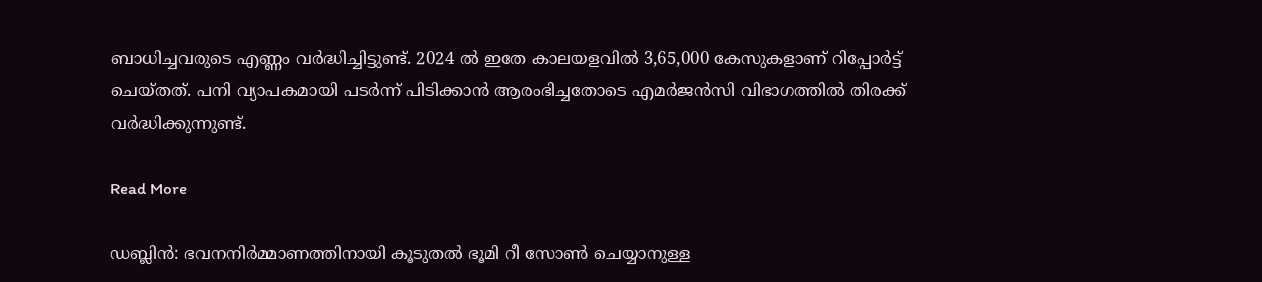ബാധിച്ചവരുടെ എണ്ണം വർദ്ധിച്ചിട്ടുണ്ട്. 2024 ൽ ഇതേ കാലയളവിൽ 3,65,000 കേസുകളാണ് റിപ്പോർട്ട് ചെയ്തത്. പനി വ്യാപകമായി പടർന്ന് പിടിക്കാൻ ആരംഭിച്ചതോടെ എമർജൻസി വിഭാഗത്തിൽ തിരക്ക് വർദ്ധിക്കുന്നുണ്ട്.

Read More

ഡബ്ലിൻ: ഭവനനിർമ്മാണത്തിനായി കൂടുതൽ ഭൂമി റീ സോൺ ചെയ്യാനുള്ള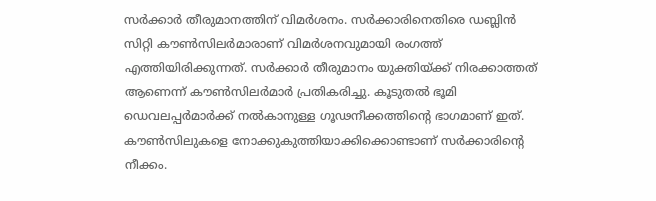സർക്കാർ തീരുമാനത്തിന് വിമർശനം. സർക്കാരിനെതിരെ ഡബ്ലിൻ സിറ്റി കൗൺസിലർമാരാണ് വിമർശനവുമായി രംഗത്ത് എത്തിയിരിക്കുന്നത്. സർക്കാർ തീരുമാനം യുക്തിയ്ക്ക് നിരക്കാത്തത് ആണെന്ന് കൗൺസിലർമാർ പ്രതികരിച്ചു. കൂടുതൽ ഭൂമി ഡെവലപ്പർമാർക്ക് നൽകാനുള്ള ഗൂഢനീക്കത്തിന്റെ ഭാഗമാണ് ഇത്. കൗൺസിലുകളെ നോക്കുകുത്തിയാക്കിക്കൊണ്ടാണ് സർക്കാരിന്റെ നീക്കം.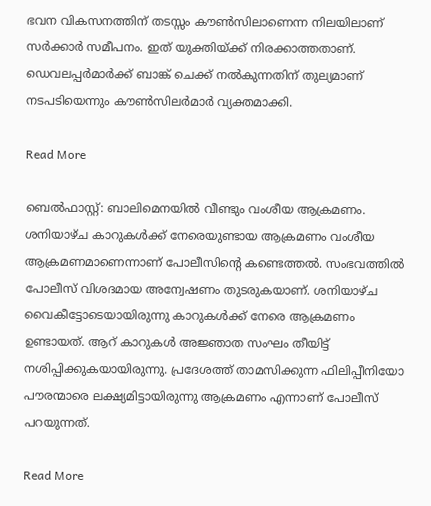ഭവന വികസനത്തിന് തടസ്സം കൗൺസിലാണെന്ന നിലയിലാണ് സർക്കാർ സമീപനം. ഇത് യുക്തിയ്ക്ക് നിരക്കാത്തതാണ്. ഡെവലപ്പർമാർക്ക് ബാങ്ക് ചെക്ക് നൽകുന്നതിന് തുല്യമാണ് നടപടിയെന്നും കൗൺസിലർമാർ വ്യക്തമാക്കി.

Read More

ബെൽഫാസ്റ്റ്: ബാലിമെനയിൽ വീണ്ടും വംശീയ ആക്രമണം. ശനിയാഴ്ച കാറുകൾക്ക് നേരെയുണ്ടായ ആക്രമണം വംശീയ ആക്രമണമാണെന്നാണ് പോലീസിന്റെ കണ്ടെത്തൽ. സംഭവത്തിൽ പോലീസ് വിശദമായ അന്വേഷണം തുടരുകയാണ്. ശനിയാഴ്ച വൈകീട്ടോടെയായിരുന്നു കാറുകൾക്ക് നേരെ ആക്രമണം ഉണ്ടായത്. ആറ് കാറുകൾ അജ്ഞാത സംഘം തീയിട്ട് നശിപ്പിക്കുകയായിരുന്നു. പ്രദേശത്ത് താമസിക്കുന്ന ഫിലിപ്പീനിയോ പൗരന്മാരെ ലക്ഷ്യമിട്ടായിരുന്നു ആക്രമണം എന്നാണ് പോലീസ് പറയുന്നത്.

Read More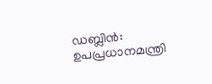ഡബ്ലിൻ: ഉപപ്രധാനമന്ത്രി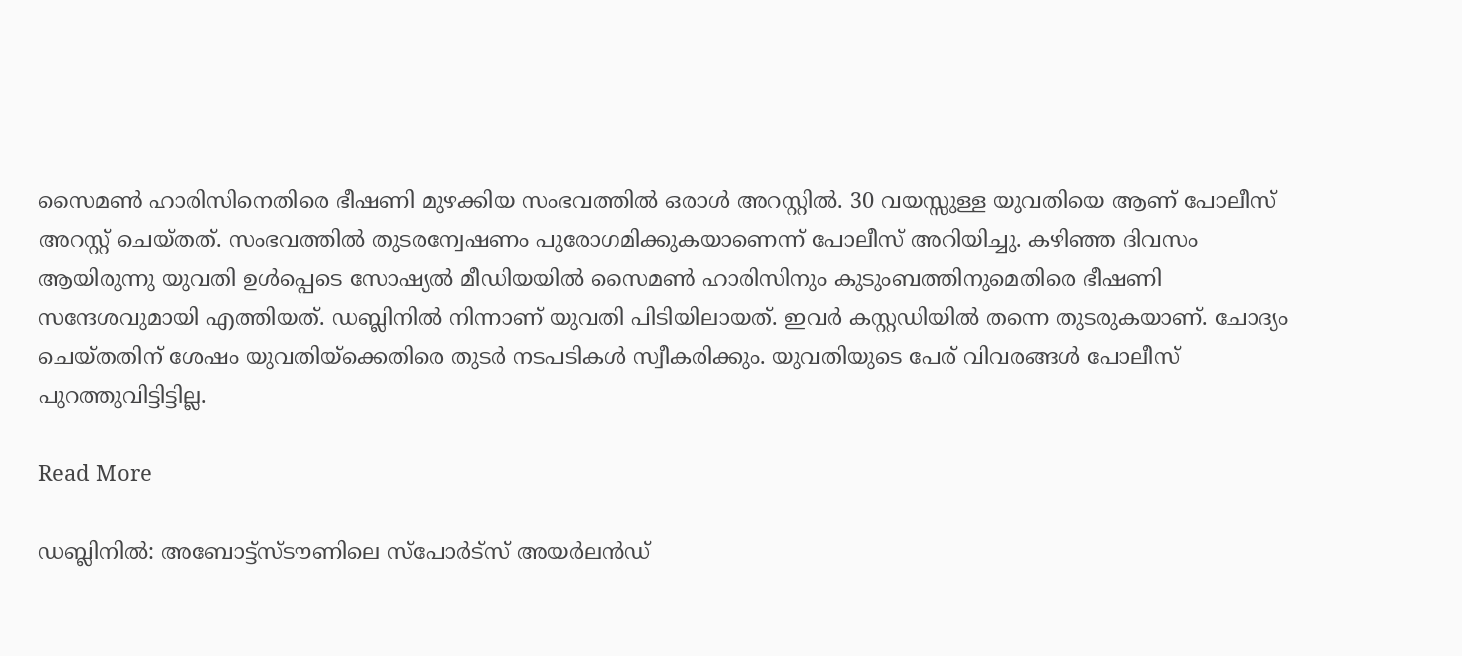സൈമൺ ഹാരിസിനെതിരെ ഭീഷണി മുഴക്കിയ സംഭവത്തിൽ ഒരാൾ അറസ്റ്റിൽ. 30 വയസ്സുള്ള യുവതിയെ ആണ് പോലീസ് അറസ്റ്റ് ചെയ്തത്. സംഭവത്തിൽ തുടരന്വേഷണം പുരോഗമിക്കുകയാണെന്ന് പോലീസ് അറിയിച്ചു. കഴിഞ്ഞ ദിവസം ആയിരുന്നു യുവതി ഉൾപ്പെടെ സോഷ്യൽ മീഡിയയിൽ സൈമൺ ഹാരിസിനും കുടുംബത്തിനുമെതിരെ ഭീഷണി സന്ദേശവുമായി എത്തിയത്. ഡബ്ലിനിൽ നിന്നാണ് യുവതി പിടിയിലായത്. ഇവർ കസ്റ്റഡിയിൽ തന്നെ തുടരുകയാണ്. ചോദ്യം ചെയ്തതിന് ശേഷം യുവതിയ്‌ക്കെതിരെ തുടർ നടപടികൾ സ്വീകരിക്കും. യുവതിയുടെ പേര് വിവരങ്ങൾ പോലീസ് പുറത്തുവിട്ടിട്ടില്ല.

Read More

ഡബ്ലിനിൽ: അബോട്ട്സ്ടൗണിലെ സ്പോർട്സ് അയർലൻഡ്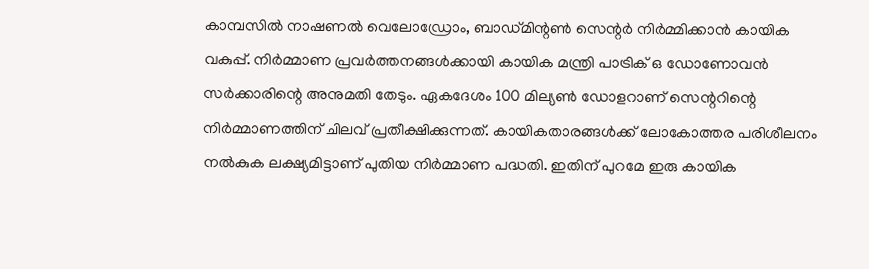കാമ്പസിൽ നാഷണൽ വെലോഡ്രോം, ബാഡ്മിന്റൺ സെന്റർ നിർമ്മിക്കാൻ കായിക വകുപ്പ്. നിർമ്മാണ പ്രവർത്തനങ്ങൾക്കായി കായിക മന്ത്രി പാട്രിക് ഒ ഡോണോവൻ സർക്കാരിന്റെ അനുമതി തേടും. ഏകദേശം 100 മില്യൺ ഡോളറാണ് സെന്ററിന്റെ നിർമ്മാണത്തിന് ചിലവ് പ്രതീക്ഷിക്കുന്നത്. കായികതാരങ്ങൾക്ക് ലോകോത്തര പരിശീലനം നൽകുക ലക്ഷ്യമിട്ടാണ് പുതിയ നിർമ്മാണ പദ്ധതി. ഇതിന് പുറമേ ഇരു കായിക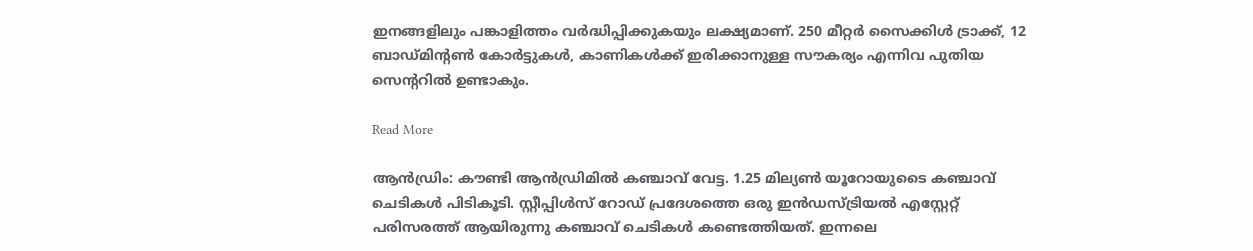ഇനങ്ങളിലും പങ്കാളിത്തം വർദ്ധിപ്പിക്കുകയും ലക്ഷ്യമാണ്. 250 മീറ്റർ സൈക്കിൾ ട്രാക്ക്, 12 ബാഡ്മിന്റൺ കോർട്ടുകൾ, കാണികൾക്ക് ഇരിക്കാനുള്ള സൗകര്യം എന്നിവ പുതിയ സെന്ററിൽ ഉണ്ടാകും.

Read More

ആൻഡ്രിം: കൗണ്ടി ആൻഡ്രിമിൽ കഞ്ചാവ് വേട്ട. 1.25 മില്യൺ യൂറോയുടൈ കഞ്ചാവ് ചെടികൾ പിടികൂടി. സ്റ്റീപ്പിൾസ് റോഡ് പ്രദേശത്തെ ഒരു ഇൻഡസ്ട്രിയൽ എസ്റ്റേറ്റ് പരിസരത്ത് ആയിരുന്നു കഞ്ചാവ് ചെടികൾ കണ്ടെത്തിയത്. ഇന്നലെ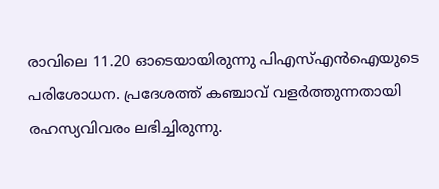രാവിലെ 11.20 ഓടെയായിരുന്നു പിഎസ്എൻഐയുടെ പരിശോധന. പ്രദേശത്ത് കഞ്ചാവ് വളർത്തുന്നതായി രഹസ്യവിവരം ലഭിച്ചിരുന്നു.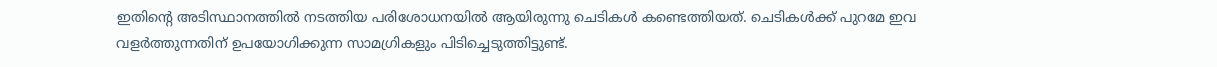ഇതിന്റെ അടിസ്ഥാനത്തിൽ നടത്തിയ പരിശോധനയിൽ ആയിരുന്നു ചെടികൾ കണ്ടെത്തിയത്. ചെടികൾക്ക് പുറമേ ഇവ വളർത്തുന്നതിന് ഉപയോഗിക്കുന്ന സാമഗ്രികളും പിടിച്ചെടുത്തിട്ടുണ്ട്.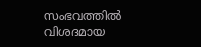സംഭവത്തിൽ വിശദമായ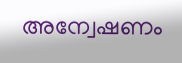അന്വേഷണം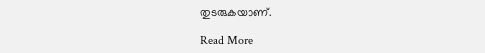തുടരുകയാണ്.

Read More